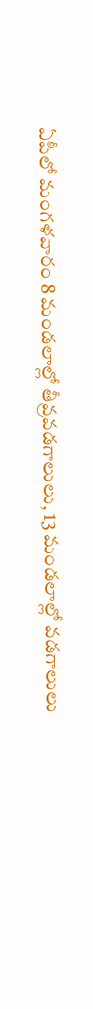ఏపీలో మంగళవారం 8 మండలాల్లో తీవ్రవడగాలులు, 13 మండలాల్లో వడగాలులు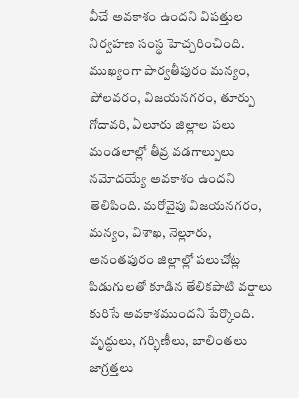వీచే అవకాశం ఉందని విపత్తుల నిర్వహణ సంస్థ హెచ్చరించింది. ముఖ్యంగా పార్వతీపురం మన్యం, పోలవరం, విజయనగరం, తూర్పు గోదావరి, ఏలూరు జిల్లాల పలు మండలాల్లో తీవ్ర వడగాల్పులు నమోదయ్యే అవకాశం ఉందని తెలిపింది. మరోవైపు విజయనగరం, మన్యం, విశాఖ, నెల్లూరు, అనంతపురం జిల్లాల్లో పలుచోట్ల పిడుగులతో కూడిన తేలికపాటి వర్షాలు కురిసే అవకాశముందని పేర్కొంది. వృద్ధులు, గర్భిణీలు, బాలింతలు జాగ్రత్తలు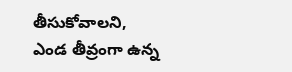తీసుకోవాలని, ఎండ తీవ్రంగా ఉన్న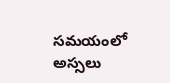సమయంలో అస్సలు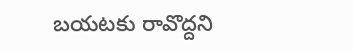బయటకు రావొద్దని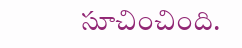సూచించింది.